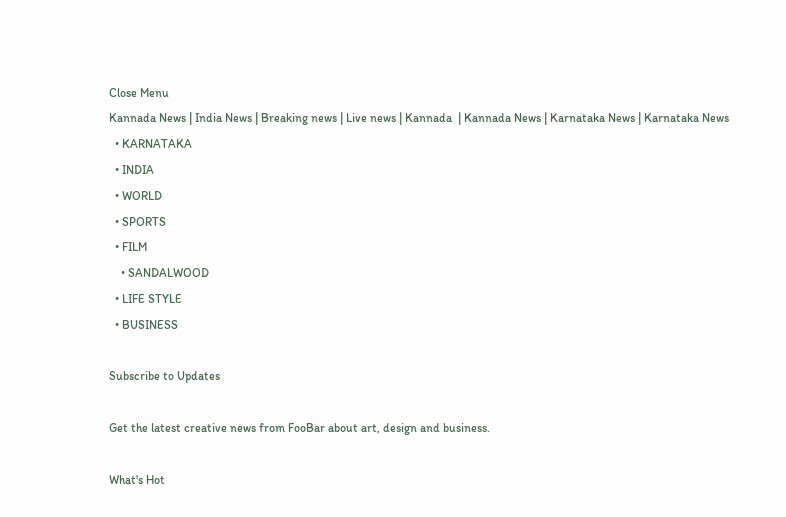Close Menu
Kannada News | India News | Breaking news | Live news | Kannada  | Kannada News | Karnataka News | Karnataka News
  • KARNATAKA
  • INDIA
  • WORLD
  • SPORTS
  • FILM
    • SANDALWOOD
  • LIFE STYLE
  • BUSINESS

Subscribe to Updates

Get the latest creative news from FooBar about art, design and business.

What's Hot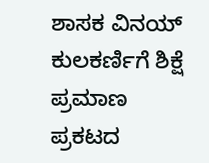ಶಾಸಕ ವಿನಯ್ ಕುಲಕರ್ಣಿಗೆ ಶಿಕ್ಷೆ ಪ್ರಮಾಣ ಪ್ರಕಟದ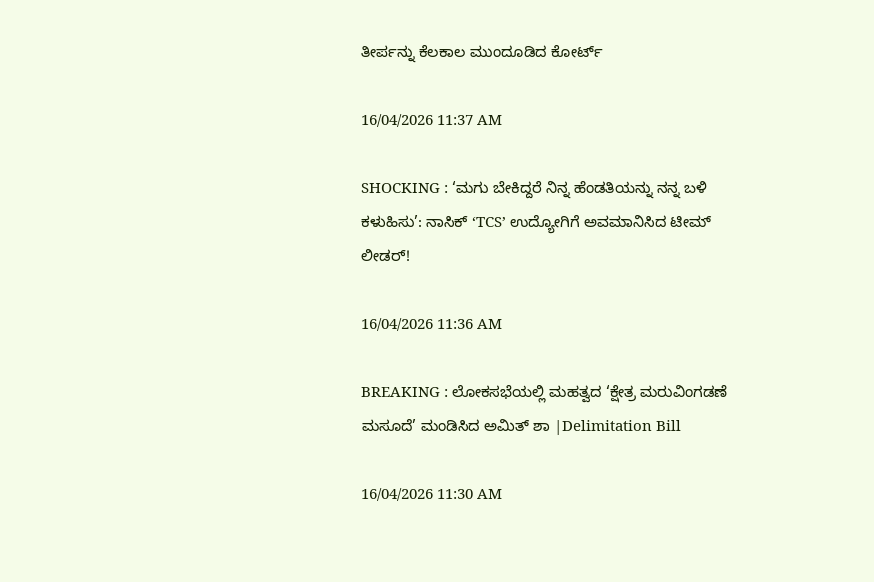ತೀರ್ಪನ್ನು ಕೆಲಕಾಲ ಮುಂದೂಡಿದ ಕೋರ್ಟ್

16/04/2026 11:37 AM

SHOCKING : ‘ಮಗು ಬೇಕಿದ್ದರೆ ನಿನ್ನ ಹೆಂಡತಿಯನ್ನು ನನ್ನ ಬಳಿ ಕಳುಹಿಸು’: ನಾಸಿಕ್ ‘TCS’ ಉದ್ಯೋಗಿಗೆ ಅವಮಾನಿಸಿದ ಟೀಮ್ ಲೀಡರ್!

16/04/2026 11:36 AM

BREAKING : ಲೋಕಸಭೆಯಲ್ಲಿ ಮಹತ್ವದ ‘ಕ್ಷೇತ್ರ ಮರುವಿಂಗಡಣೆ ಮಸೂದೆ’ ಮಂಡಿಸಿದ ಅಮಿತ್ ಶಾ |Delimitation Bill

16/04/2026 11:30 AM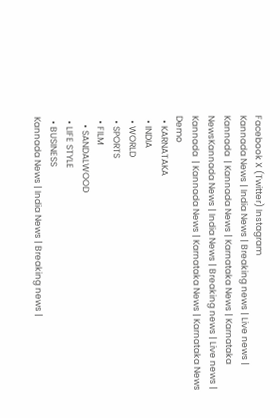Facebook X (Twitter) Instagram
Kannada News | India News | Breaking news | Live news | Kannada  | Kannada News | Karnataka News | Karnataka NewsKannada News | India News | Breaking news | Live news | Kannada  | Kannada News | Karnataka News | Karnataka News
Demo
  • KARNATAKA
  • INDIA
  • WORLD
  • SPORTS
  • FILM
    • SANDALWOOD
  • LIFE STYLE
  • BUSINESS
Kannada News | India News | Breaking news |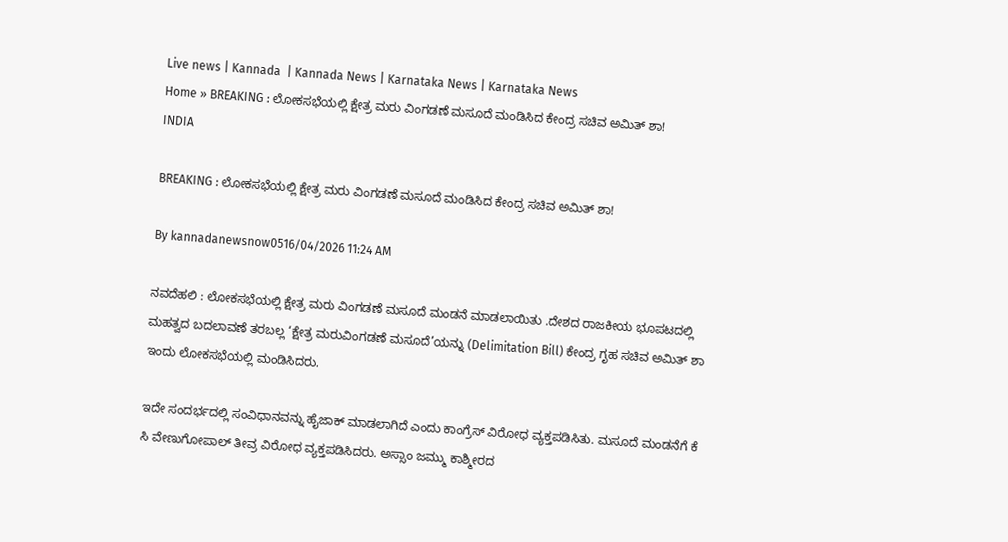Live news | Kannada  | Kannada News | Karnataka News | Karnataka News
Home » BREAKING : ಲೋಕಸಭೆಯಲ್ಲಿ ಕ್ಷೇತ್ರ ಮರು ವಿಂಗಡಣೆ ಮಸೂದೆ ಮಂಡಿಸಿದ ಕೇಂದ್ರ ಸಚಿವ ಅಮಿತ್ ಶಾ!
INDIA

BREAKING : ಲೋಕಸಭೆಯಲ್ಲಿ ಕ್ಷೇತ್ರ ಮರು ವಿಂಗಡಣೆ ಮಸೂದೆ ಮಂಡಿಸಿದ ಕೇಂದ್ರ ಸಚಿವ ಅಮಿತ್ ಶಾ!

By kannadanewsnow0516/04/2026 11:24 AM

ನವದೆಹಲಿ : ಲೋಕಸಭೆಯಲ್ಲಿ ಕ್ಷೇತ್ರ ಮರು ವಿಂಗಡಣೆ ಮಸೂದೆ ಮಂಡನೆ ಮಾಡಲಾಯಿತು .ದೇಶದ ರಾಜಕೀಯ ಭೂಪಟದಲ್ಲಿ ಮಹತ್ವದ ಬದಲಾವಣೆ ತರಬಲ್ಲ ‘ಕ್ಷೇತ್ರ ಮರುವಿಂಗಡಣೆ ಮಸೂದೆ’ಯನ್ನು (Delimitation Bill) ಕೇಂದ್ರ ಗೃಹ ಸಚಿವ ಅಮಿತ್ ಶಾ ಇಂದು ಲೋಕಸಭೆಯಲ್ಲಿ ಮಂಡಿಸಿದರು.

ಇದೇ ಸಂದರ್ಭದಲ್ಲಿ ಸಂವಿಧಾನವನ್ನು ಹೈಜಾಕ್ ಮಾಡಲಾಗಿದೆ ಎಂದು ಕಾಂಗ್ರೆಸ್ ವಿರೋಧ ವ್ಯಕ್ತಪಡಿಸಿತು. ಮಸೂದೆ ಮಂಡನೆಗೆ ಕೆ ಸಿ ವೇಣುಗೋಪಾಲ್ ತೀವ್ರ ವಿರೋಧ ವ್ಯಕ್ತಪಡಿಸಿದರು. ಅಸ್ಸಾಂ ಜಮ್ಮು ಕಾಶ್ಮೀರದ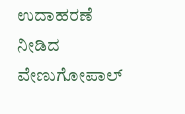ಉದಾಹರಣೆ ನೀಡಿದ ವೇಣುಗೋಪಾಲ್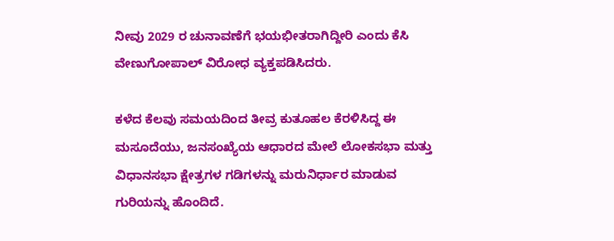ನೀವು 2029 ರ ಚುನಾವಣೆಗೆ ಭಯಭೀತರಾಗಿದ್ದೀರಿ ಎಂದು ಕೆಸಿ ವೇಣುಗೋಪಾಲ್ ವಿರೋಧ ವ್ಯಕ್ತಪಡಿಸಿದರು.

ಕಳೆದ ಕೆಲವು ಸಮಯದಿಂದ ತೀವ್ರ ಕುತೂಹಲ ಕೆರಳಿಸಿದ್ದ ಈ ಮಸೂದೆಯು, ಜನಸಂಖ್ಯೆಯ ಆಧಾರದ ಮೇಲೆ ಲೋಕಸಭಾ ಮತ್ತು ವಿಧಾನಸಭಾ ಕ್ಷೇತ್ರಗಳ ಗಡಿಗಳನ್ನು ಮರುನಿರ್ಧಾರ ಮಾಡುವ ಗುರಿಯನ್ನು ಹೊಂದಿದೆ.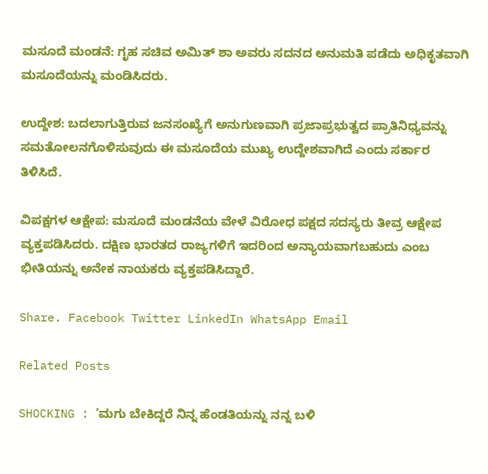ಮಸೂದೆ ಮಂಡನೆ: ಗೃಹ ಸಚಿವ ಅಮಿತ್ ಶಾ ಅವರು ಸದನದ ಅನುಮತಿ ಪಡೆದು ಅಧಿಕೃತವಾಗಿ ಮಸೂದೆಯನ್ನು ಮಂಡಿಸಿದರು.

ಉದ್ದೇಶ: ಬದಲಾಗುತ್ತಿರುವ ಜನಸಂಖ್ಯೆಗೆ ಅನುಗುಣವಾಗಿ ಪ್ರಜಾಪ್ರಭುತ್ವದ ಪ್ರಾತಿನಿಧ್ಯವನ್ನು ಸಮತೋಲನಗೊಳಿಸುವುದು ಈ ಮಸೂದೆಯ ಮುಖ್ಯ ಉದ್ದೇಶವಾಗಿದೆ ಎಂದು ಸರ್ಕಾರ ತಿಳಿಸಿದೆ.

ವಿಪಕ್ಷಗಳ ಆಕ್ಷೇಪ: ಮಸೂದೆ ಮಂಡನೆಯ ವೇಳೆ ವಿರೋಧ ಪಕ್ಷದ ಸದಸ್ಯರು ತೀವ್ರ ಆಕ್ಷೇಪ ವ್ಯಕ್ತಪಡಿಸಿದರು. ದಕ್ಷಿಣ ಭಾರತದ ರಾಜ್ಯಗಳಿಗೆ ಇದರಿಂದ ಅನ್ಯಾಯವಾಗಬಹುದು ಎಂಬ ಭೀತಿಯನ್ನು ಅನೇಕ ನಾಯಕರು ವ್ಯಕ್ತಪಡಿಸಿದ್ದಾರೆ.

Share. Facebook Twitter LinkedIn WhatsApp Email

Related Posts

SHOCKING : ‘ಮಗು ಬೇಕಿದ್ದರೆ ನಿನ್ನ ಹೆಂಡತಿಯನ್ನು ನನ್ನ ಬಳಿ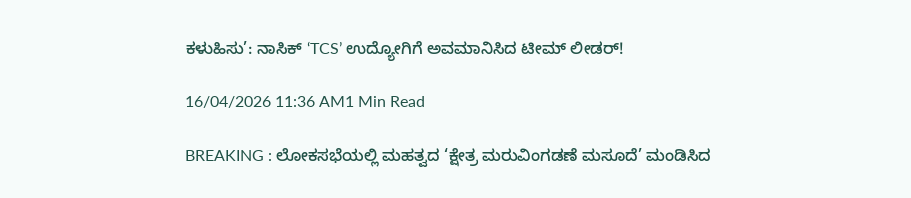ಕಳುಹಿಸು’: ನಾಸಿಕ್ ‘TCS’ ಉದ್ಯೋಗಿಗೆ ಅವಮಾನಿಸಿದ ಟೀಮ್ ಲೀಡರ್!

16/04/2026 11:36 AM1 Min Read

BREAKING : ಲೋಕಸಭೆಯಲ್ಲಿ ಮಹತ್ವದ ‘ಕ್ಷೇತ್ರ ಮರುವಿಂಗಡಣೆ ಮಸೂದೆ’ ಮಂಡಿಸಿದ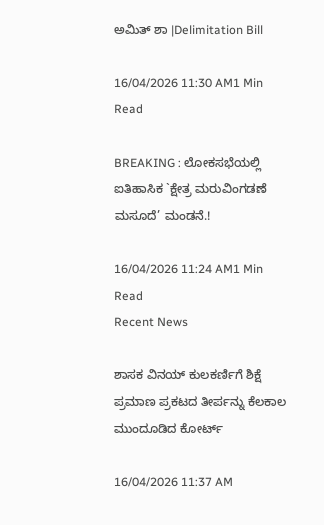ಅಮಿತ್ ಶಾ |Delimitation Bill

16/04/2026 11:30 AM1 Min Read

BREAKING : ಲೋಕಸಭೆಯಲ್ಲಿ ಐತಿಹಾಸಿಕ `ಕ್ಷೇತ್ರ ಮರುವಿಂಗಡಣೆ ಮಸೂದೆ’ ಮಂಡನೆ.!

16/04/2026 11:24 AM1 Min Read
Recent News

ಶಾಸಕ ವಿನಯ್ ಕುಲಕರ್ಣಿಗೆ ಶಿಕ್ಷೆ ಪ್ರಮಾಣ ಪ್ರಕಟದ ತೀರ್ಪನ್ನು ಕೆಲಕಾಲ ಮುಂದೂಡಿದ ಕೋರ್ಟ್

16/04/2026 11:37 AM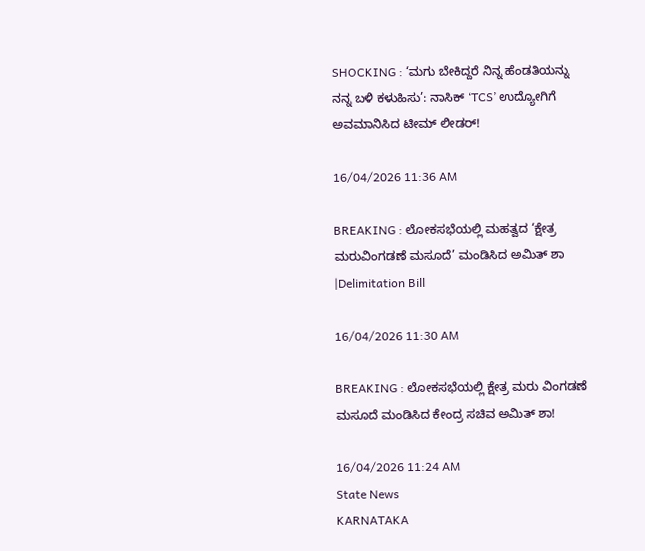SHOCKING : ‘ಮಗು ಬೇಕಿದ್ದರೆ ನಿನ್ನ ಹೆಂಡತಿಯನ್ನು ನನ್ನ ಬಳಿ ಕಳುಹಿಸು’: ನಾಸಿಕ್ ‘TCS’ ಉದ್ಯೋಗಿಗೆ ಅವಮಾನಿಸಿದ ಟೀಮ್ ಲೀಡರ್!

16/04/2026 11:36 AM

BREAKING : ಲೋಕಸಭೆಯಲ್ಲಿ ಮಹತ್ವದ ‘ಕ್ಷೇತ್ರ ಮರುವಿಂಗಡಣೆ ಮಸೂದೆ’ ಮಂಡಿಸಿದ ಅಮಿತ್ ಶಾ |Delimitation Bill

16/04/2026 11:30 AM

BREAKING : ಲೋಕಸಭೆಯಲ್ಲಿ ಕ್ಷೇತ್ರ ಮರು ವಿಂಗಡಣೆ ಮಸೂದೆ ಮಂಡಿಸಿದ ಕೇಂದ್ರ ಸಚಿವ ಅಮಿತ್ ಶಾ!

16/04/2026 11:24 AM
State News
KARNATAKA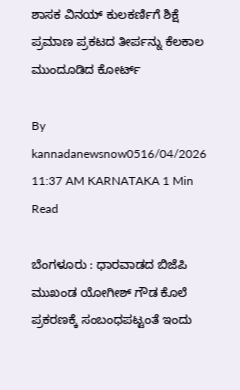ಶಾಸಕ ವಿನಯ್ ಕುಲಕರ್ಣಿಗೆ ಶಿಕ್ಷೆ ಪ್ರಮಾಣ ಪ್ರಕಟದ ತೀರ್ಪನ್ನು ಕೆಲಕಾಲ ಮುಂದೂಡಿದ ಕೋರ್ಟ್

By kannadanewsnow0516/04/2026 11:37 AM KARNATAKA 1 Min Read

ಬೆಂಗಳೂರು : ಧಾರವಾಡದ ಬಿಜೆಪಿ ಮುಖಂಡ ಯೋಗೀಶ್ ಗೌಡ ಕೊಲೆ ಪ್ರಕರಣಕ್ಕೆ ಸಂಬಂಧಪಟ್ಟಂತೆ ಇಂದು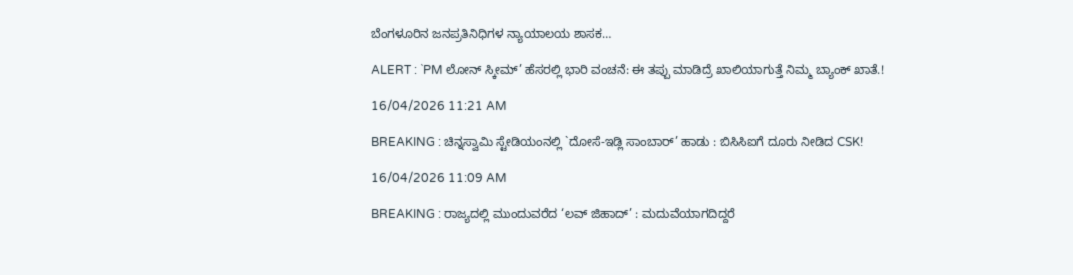ಬೆಂಗಳೂರಿನ ಜನಪ್ರತಿನಿಧಿಗಳ ನ್ಯಾಯಾಲಯ ಶಾಸಕ…

ALERT : `PM ಲೋನ್ ಸ್ಕೀಮ್’ ಹೆಸರಲ್ಲಿ ಭಾರಿ ವಂಚನೆ: ಈ ತಪ್ಪು ಮಾಡಿದ್ರೆ ಖಾಲಿಯಾಗುತ್ತೆ ನಿಮ್ಮ ಬ್ಯಾಂಕ್ ಖಾತೆ.!

16/04/2026 11:21 AM

BREAKING : ಚಿನ್ನಸ್ವಾಮಿ ಸ್ಟೇಡಿಯಂನಲ್ಲಿ `ದೋಸೆ-ಇಡ್ಲಿ ಸಾಂಬಾರ್’ ಹಾಡು : ಬಿಸಿಸಿಐಗೆ ದೂರು ನೀಡಿದ CSK!

16/04/2026 11:09 AM

BREAKING : ರಾಜ್ಯದಲ್ಲಿ ಮುಂದುವರೆದ ‘ಲವ್ ಜಿಹಾದ್’ : ಮದುವೆಯಾಗದಿದ್ದರೆ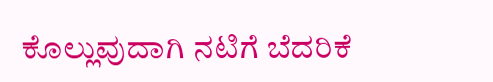ಕೊಲ್ಲುವುದಾಗಿ ನಟಿಗೆ ಬೆದರಿಕೆ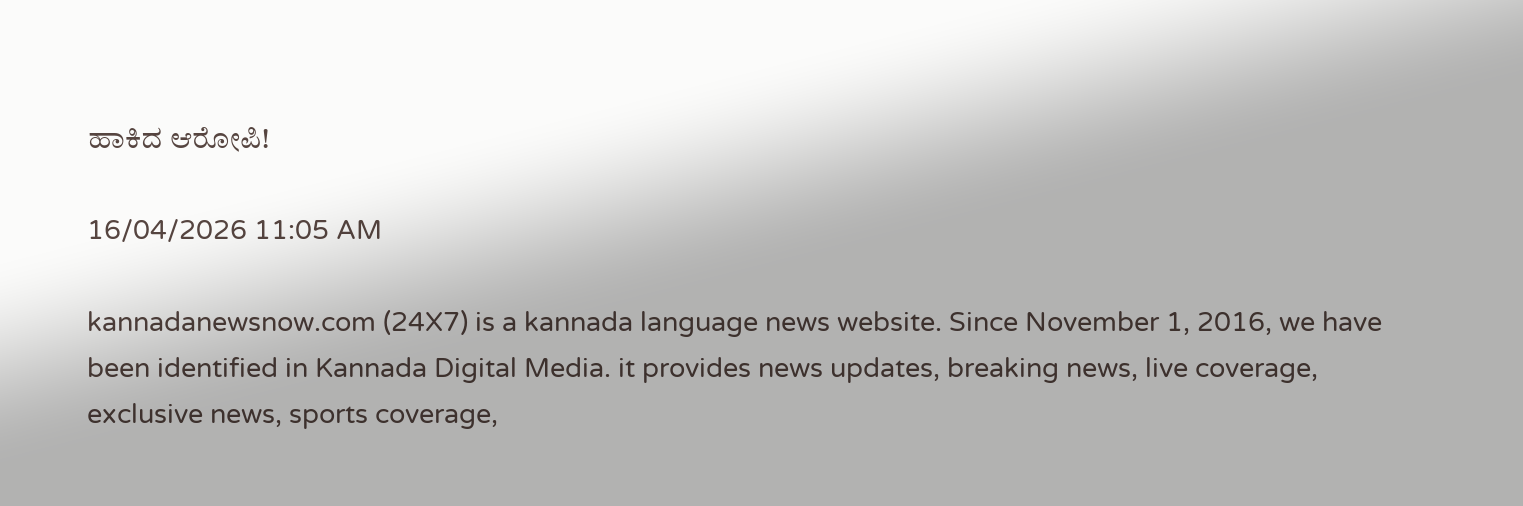ಹಾಕಿದ ಆರೋಪಿ!

16/04/2026 11:05 AM

kannadanewsnow.com (24X7) is a kannada language news website. Since November 1, 2016, we have been identified in Kannada Digital Media. it provides news updates, breaking news, live coverage, exclusive news, sports coverage,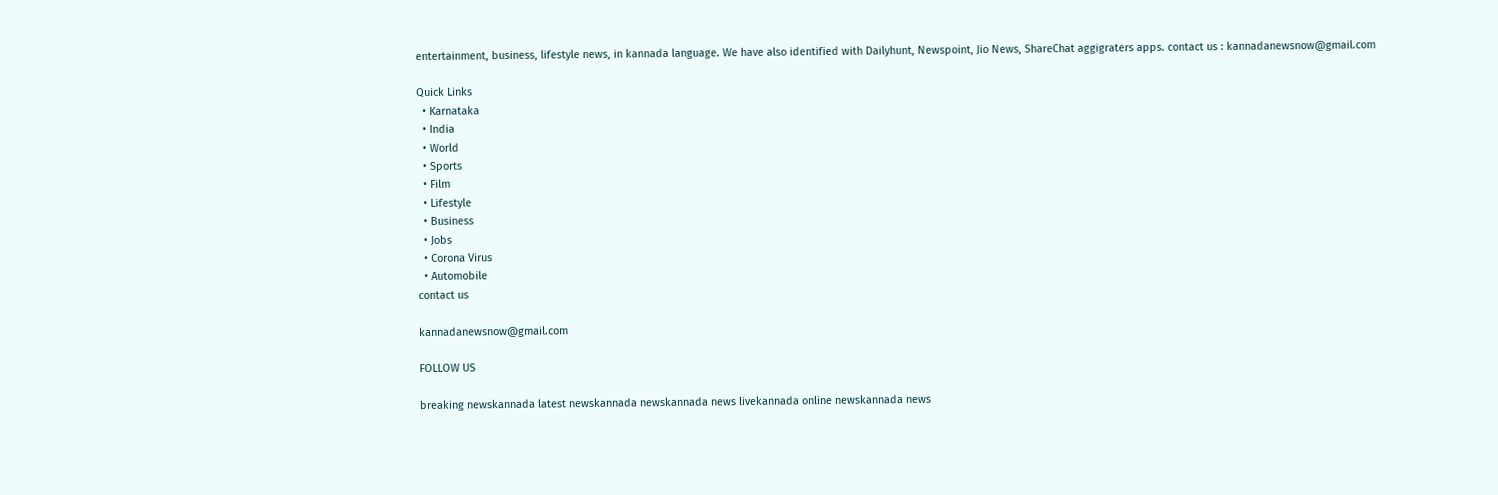entertainment, business, lifestyle news, in kannada language. We have also identified with Dailyhunt, Newspoint, Jio News, ShareChat aggigraters apps. contact us : kannadanewsnow@gmail.com

Quick Links
  • Karnataka
  • India
  • World
  • Sports
  • Film
  • Lifestyle
  • Business
  • Jobs
  • Corona Virus
  • Automobile
contact us

kannadanewsnow@gmail.com

FOLLOW US

breaking newskannada latest newskannada newskannada news livekannada online newskannada news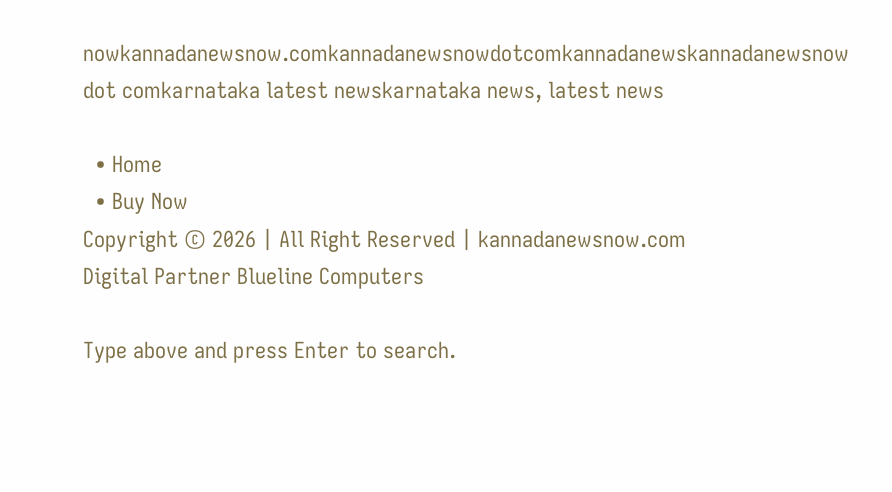nowkannadanewsnow.comkannadanewsnowdotcomkannadanewskannadanewsnow dot comkarnataka latest newskarnataka news, latest news

  • Home
  • Buy Now
Copyright © 2026 | All Right Reserved | kannadanewsnow.com
Digital Partner Blueline Computers

Type above and press Enter to search.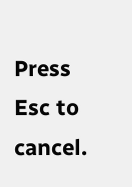Press Esc to cancel.